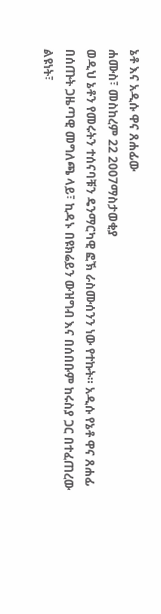ኔቶ እና አዲሱ ዋና ጸሐፊው
ሐሙስ፣ መስከረም 22 2007ማስታወቂያ
ወዲህ ኔቶን የመሩትን ተሰናባቹን ዴንማርካዊ ፎኽ ራስሙሰንን ነው የተኩት። አዲሱ የኔቶ ዋና ጸሐፊ በሰጡት ጋዜጣዊ መግለጫ ላይ፣ ኪዳኑ በዩክሬይን ውዝግብ እና በሰበቡም ከሩስያ ጋር በተፈጠረው ልዩነት፣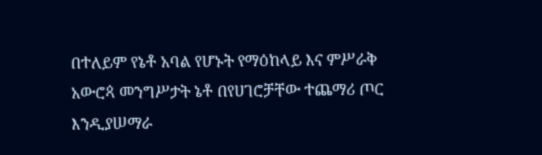በተለይም የኔቶ አባል የሆኑት የማዕከላይ እና ምሥራቅ አውሮጳ መንግሥታት ኔቶ በየሀገሮቻቸው ተጨማሪ ጦር እንዲያሠማራ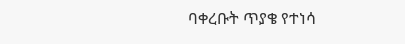ባቀረቡት ጥያቄ የተነሳ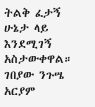ትልቅ ፈታኝ ሁኔታ ላይ እንደሚገኝ አስታውቀዋል።
ገበያው ንጉሤ
አርያም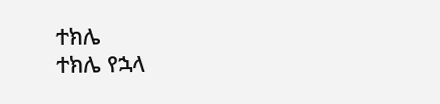ተክሌ
ተክሌ የኋላ